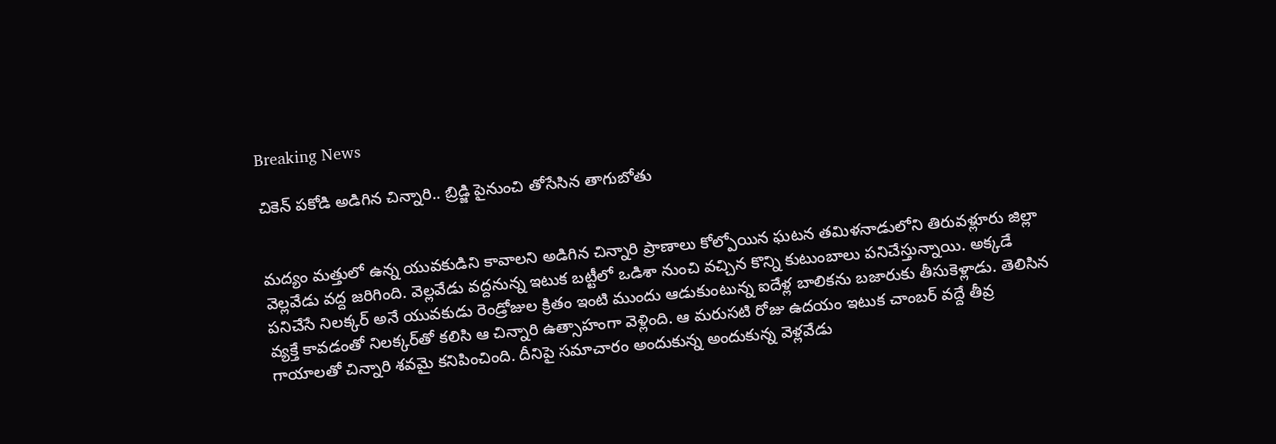Breaking News

చికెన్ పకోడి అడిగిన చిన్నారి.. బ్రిడ్జి పైనుంచి తోసేసిన తాగుబోతు


మద్యం మత్తులో ఉన్న యువకుడిని కావాలని అడిగిన చిన్నారి ప్రాణాలు కోల్పోయిన ఘటన తమిళనాడులోని తిరువళ్లూరు జిల్లా వెల్లవేడు వద్ద జరిగింది. వెల్లవేడు వద్దనున్న ఇటుక బట్టీలో ఒడిశా నుంచి వచ్చిన కొన్ని కుటుంబాలు పనిచేస్తున్నాయి. అక్కడే పనిచేసే నిలక్కర్‌ అనే యువకుడు రెండ్రోజుల క్రితం ఇంటి ముందు ఆడుకుంటున్న ఐదేళ్ల బాలికను బజారుకు తీసుకెళ్లాడు. తెలిసిన వ్యక్తే కావడంతో నిలక్కర్‌తో కలిసి ఆ చిన్నారి ఉత్సాహంగా వెళ్లింది. ఆ మరుసటి రోజు ఉదయం ఇటుక చాంబర్ వద్దే తీవ్ర గాయాలతో చిన్నారి శవమై కనిపించింది. దీనిపై సమాచారం అందుకున్న అందుకున్న వెళ్లవేడు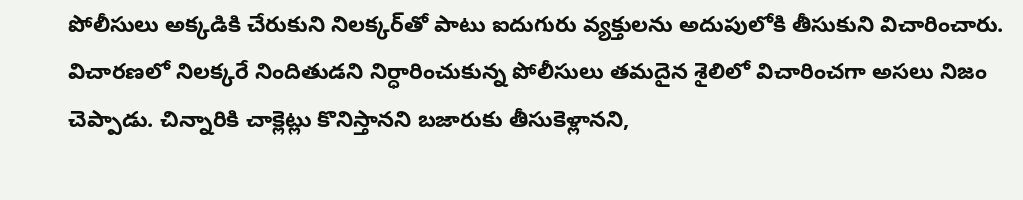పోలీసులు అక్కడికి చేరుకుని నిలక్కర్‌తో పాటు ఐదుగురు వ్యక్తులను అదుపులోకి తీసుకుని విచారించారు. విచారణలో నిలక్కరే నిందితుడని నిర్ధారించుకున్న పోలీసులు తమదైన శైలిలో విచారించగా అసలు నిజం చెప్పాడు. చిన్నారికి చాక్లెట్లు కొనిస్తానని బజారుకు తీసుకెళ్లానని,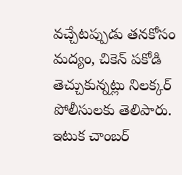వచ్చేటప్పుడు తనకోసం మద్యం, చికెన్ పకోడి తెచ్చుకున్నట్లు నిలక్కర్ పోలీసులకు తెలిపారు. ఇటుక చాంబర్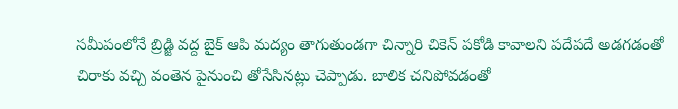సమీపంలోనే బ్రిడ్జి వద్ద బైక్ ఆపి మద్యం తాగుతుండగా చిన్నారి చికెన్ పకోడి కావాలని పదేపదే అడగడంతో చిరాకు వచ్చి వంతెన పైనుంచి తోసేసినట్లు చెప్పాడు. బాలిక చనిపోవడంతో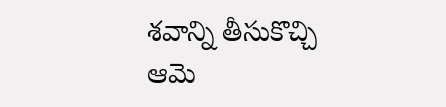శవాన్ని తీసుకొచ్చి ఆమె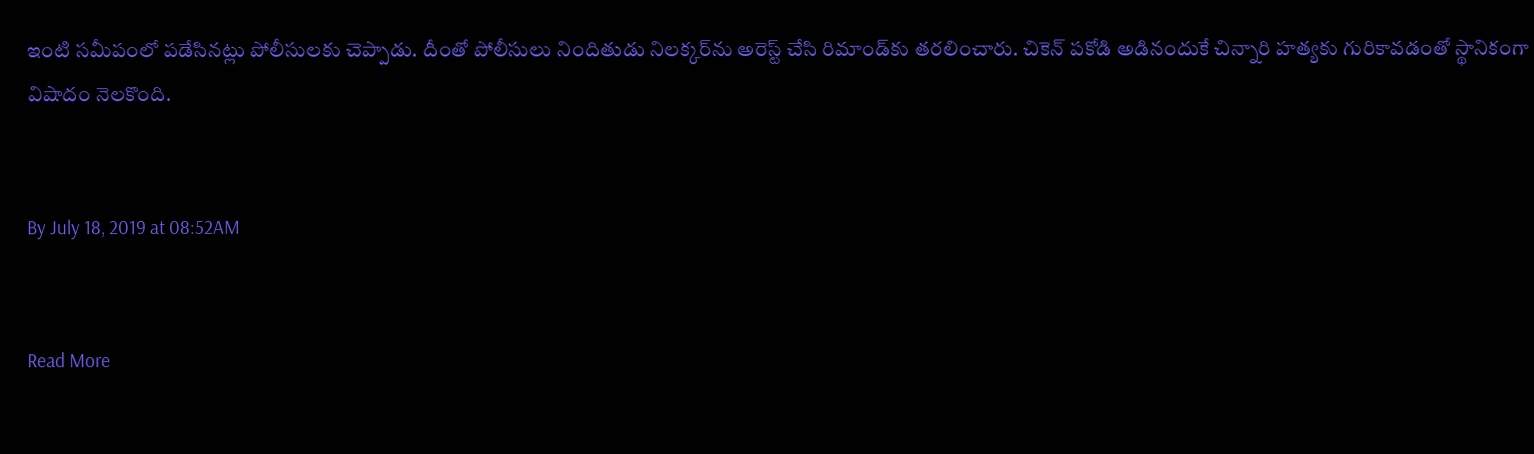ఇంటి సమీపంలో పడేసినట్లు పోలీసులకు చెప్పాడు. దీంతో పోలీసులు నిందితుడు నిలక్కర్‌ను అరెస్ట్ చేసి రిమాండ్‌కు తరలించారు. చికెన్ పకోడి అడినందుకే చిన్నారి హత్యకు గురికావడంతో స్థానికంగా విషాదం నెలకొంది.


By July 18, 2019 at 08:52AM


Read More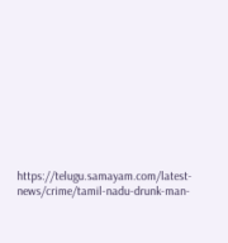https://telugu.samayam.com/latest-news/crime/tamil-nadu-drunk-man-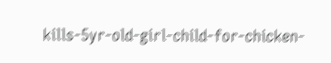kills-5yr-old-girl-child-for-chicken-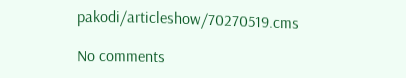pakodi/articleshow/70270519.cms

No comments